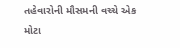તહેવારોની મૌસમની વચ્ચે એક મોટા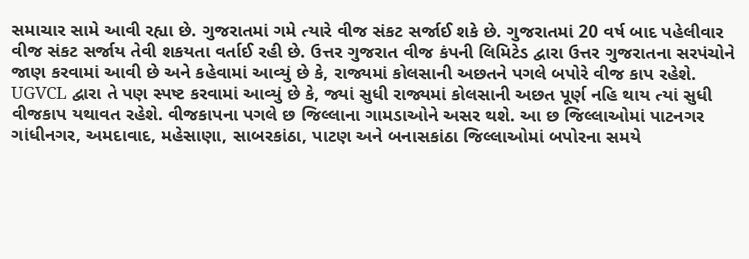સમાચાર સામે આવી રહ્યા છે. ગુજરાતમાં ગમે ત્યારે વીજ સંકટ સર્જાઈ શકે છે. ગુજરાતમાં 20 વર્ષ બાદ પહેલીવાર વીજ સંકટ સર્જાય તેવી શકયતા વર્તાઈ રહી છે. ઉત્તર ગુજરાત વીજ કંપની લિમિટેડ દ્વારા ઉત્તર ગુજરાતના સરપંચોને જાણ કરવામાં આવી છે અને કહેવામાં આવ્યું છે કે, રાજ્યમાં કોલસાની અછતને પગલે બપોરે વીજ કાપ રહેશે.
UGVCL દ્વારા તે પણ સ્પષ્ટ કરવામાં આવ્યું છે કે, જ્યાં સુધી રાજ્યમાં કોલસાની અછત પૂર્ણ નહિ થાય ત્યાં સુધી વીજકાપ યથાવત રહેશે. વીજકાપના પગલે છ જિલ્લાના ગામડાઓને અસર થશે. આ છ જિલ્લાઓમાં પાટનગર ગાંધીનગર, અમદાવાદ, મહેસાણા, સાબરકાંઠા, પાટણ અને બનાસકાંઠા જિલ્લાઓમાં બપોરના સમયે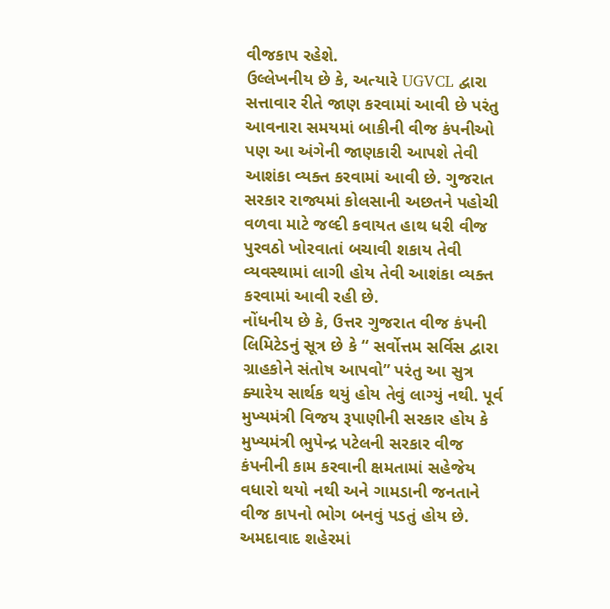વીજકાપ રહેશે.
ઉલ્લેખનીય છે કે, અત્યારે UGVCL દ્વારા સત્તાવાર રીતે જાણ કરવામાં આવી છે પરંતુ આવનારા સમયમાં બાકીની વીજ કંપનીઓ પણ આ અંગેની જાણકારી આપશે તેવી આશંકા વ્યક્ત કરવામાં આવી છે. ગુજરાત સરકાર રાજ્યમાં કોલસાની અછતને પહોચી વળવા માટે જલ્દી કવાયત હાથ ધરી વીજ પુરવઠો ખોરવાતાં બચાવી શકાય તેવી વ્યવસ્થામાં લાગી હોય તેવી આશંકા વ્યક્ત કરવામાં આવી રહી છે.
નોંધનીય છે કે, ઉત્તર ગુજરાત વીજ કંપની લિમિટેડનું સૂત્ર છે કે “ સર્વોત્તમ સર્વિસ દ્વારા ગ્રાહકોને સંતોષ આપવો” પરંતુ આ સુત્ર ક્યારેય સાર્થક થયું હોય તેવું લાગ્યું નથી. પૂર્વ મુખ્યમંત્રી વિજય રૂપાણીની સરકાર હોય કે મુખ્યમંત્રી ભુપેન્દ્ર પટેલની સરકાર વીજ કંપનીની કામ કરવાની ક્ષમતામાં સહેજેય વધારો થયો નથી અને ગામડાની જનતાને વીજ કાપનો ભોગ બનવું પડતું હોય છે. અમદાવાદ શહેરમાં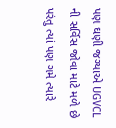પણ ઘણી જગ્યાએ UGVCL ની સર્વિસ જોવા માટે મળે છે પરંતુ ત્યાં પણ ગમે ત્યારે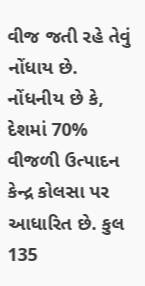વીજ જતી રહે તેવું નોંધાય છે.
નોંધનીય છે કે, દેશમાં 70% વીજળી ઉત્પાદન કેન્દ્ર કોલસા પર આધારિત છે. કુલ 135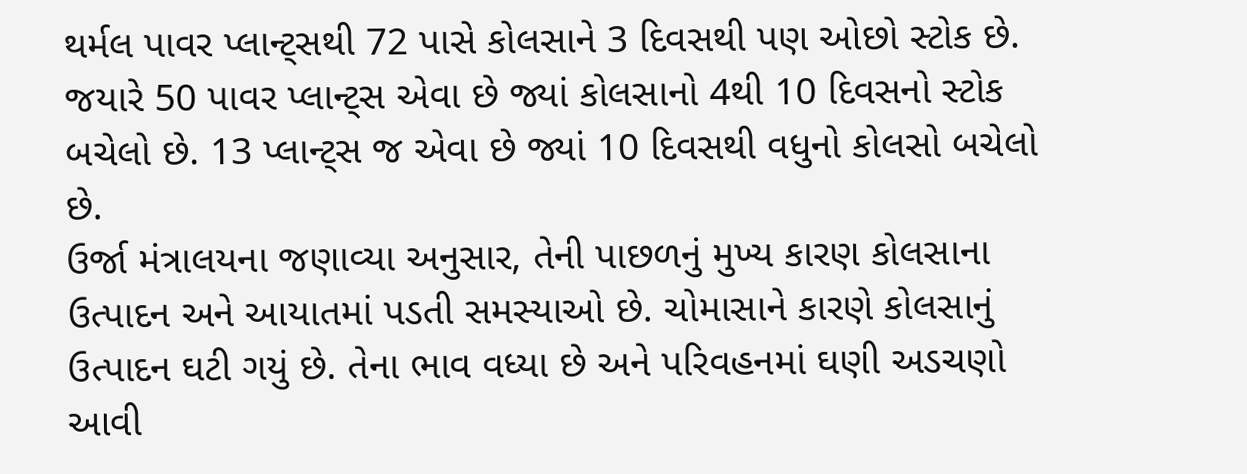થર્મલ પાવર પ્લાન્ટ્સથી 72 પાસે કોલસાને 3 દિવસથી પણ ઓછો સ્ટોક છે. જયારે 50 પાવર પ્લાન્ટ્સ એવા છે જ્યાં કોલસાનો 4થી 10 દિવસનો સ્ટોક બચેલો છે. 13 પ્લાન્ટ્સ જ એવા છે જ્યાં 10 દિવસથી વધુનો કોલસો બચેલો છે.
ઉર્જા મંત્રાલયના જણાવ્યા અનુસાર, તેની પાછળનું મુખ્ય કારણ કોલસાના ઉત્પાદન અને આયાતમાં પડતી સમસ્યાઓ છે. ચોમાસાને કારણે કોલસાનું ઉત્પાદન ઘટી ગયું છે. તેના ભાવ વધ્યા છે અને પરિવહનમાં ઘણી અડચણો આવી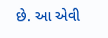છે. આ એવી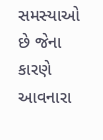સમસ્યાઓ છે જેના કારણે આવનારા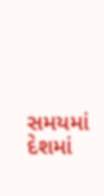સમયમાં દેશમાં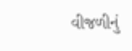વીજળીનું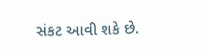સંકટ આવી શકે છે.